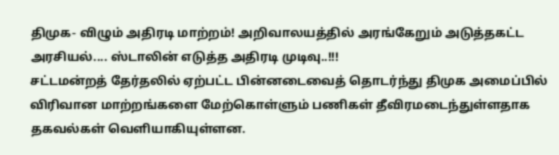திமுக- விழும் அதிரடி மாற்றம்! அறிவாலயத்தில் அரங்கேறும் அடுத்தகட்ட அரசியல்.... ஸ்டாலின் எடுத்த அதிரடி முடிவு..!!!
சட்டமன்றத் தேர்தலில் ஏற்பட்ட பின்னடைவைத் தொடர்ந்து திமுக அமைப்பில் விரிவான மாற்றங்களை மேற்கொள்ளும் பணிகள் தீவிரமடைந்துள்ளதாக தகவல்கள் வெளியாகியுள்ளன.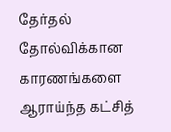தேர்தல் தோல்விக்கான காரணங்களை ஆராய்ந்த கட்சித்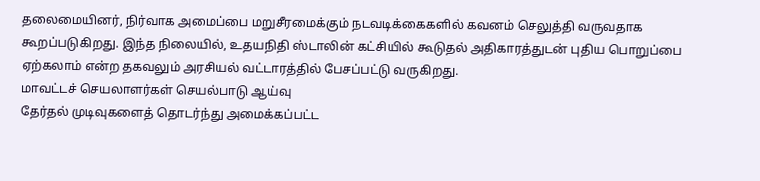தலைமையினர், நிர்வாக அமைப்பை மறுசீரமைக்கும் நடவடிக்கைகளில் கவனம் செலுத்தி வருவதாக கூறப்படுகிறது. இந்த நிலையில், உதயநிதி ஸ்டாலின் கட்சியில் கூடுதல் அதிகாரத்துடன் புதிய பொறுப்பை ஏற்கலாம் என்ற தகவலும் அரசியல் வட்டாரத்தில் பேசப்பட்டு வருகிறது.
மாவட்டச் செயலாளர்கள் செயல்பாடு ஆய்வு
தேர்தல் முடிவுகளைத் தொடர்ந்து அமைக்கப்பட்ட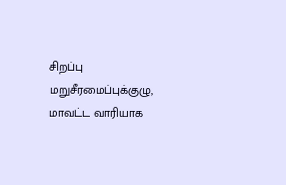சிறப்பு மறுசீரமைப்புக்குழு, மாவட்ட வாரியாக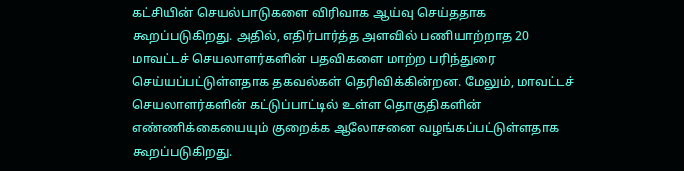கட்சியின் செயல்பாடுகளை விரிவாக ஆய்வு செய்ததாக கூறப்படுகிறது. அதில், எதிர்பார்த்த அளவில் பணியாற்றாத 20 மாவட்டச் செயலாளர்களின் பதவிகளை மாற்ற பரிந்துரை செய்யப்பட்டுள்ளதாக தகவல்கள் தெரிவிக்கின்றன. மேலும், மாவட்டச் செயலாளர்களின் கட்டுப்பாட்டில் உள்ள தொகுதிகளின் எண்ணிக்கையையும் குறைக்க ஆலோசனை வழங்கப்பட்டுள்ளதாக கூறப்படுகிறது.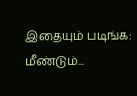இதையும் படிங்க: மீண்டும்...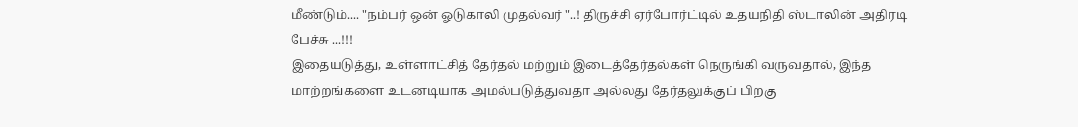மீண்டும்.... "நம்பர் ஒன் ஓடுகாலி முதல்வர் "..! திருச்சி ஏர்போர்ட்டில் உதயநிதி ஸ்டாலின் அதிரடி பேச்சு ...!!!
இதையடுத்து, உள்ளாட்சித் தேர்தல் மற்றும் இடைத்தேர்தல்கள் நெருங்கி வருவதால், இந்த மாற்றங்களை உடனடியாக அமல்படுத்துவதா அல்லது தேர்தலுக்குப் பிறகு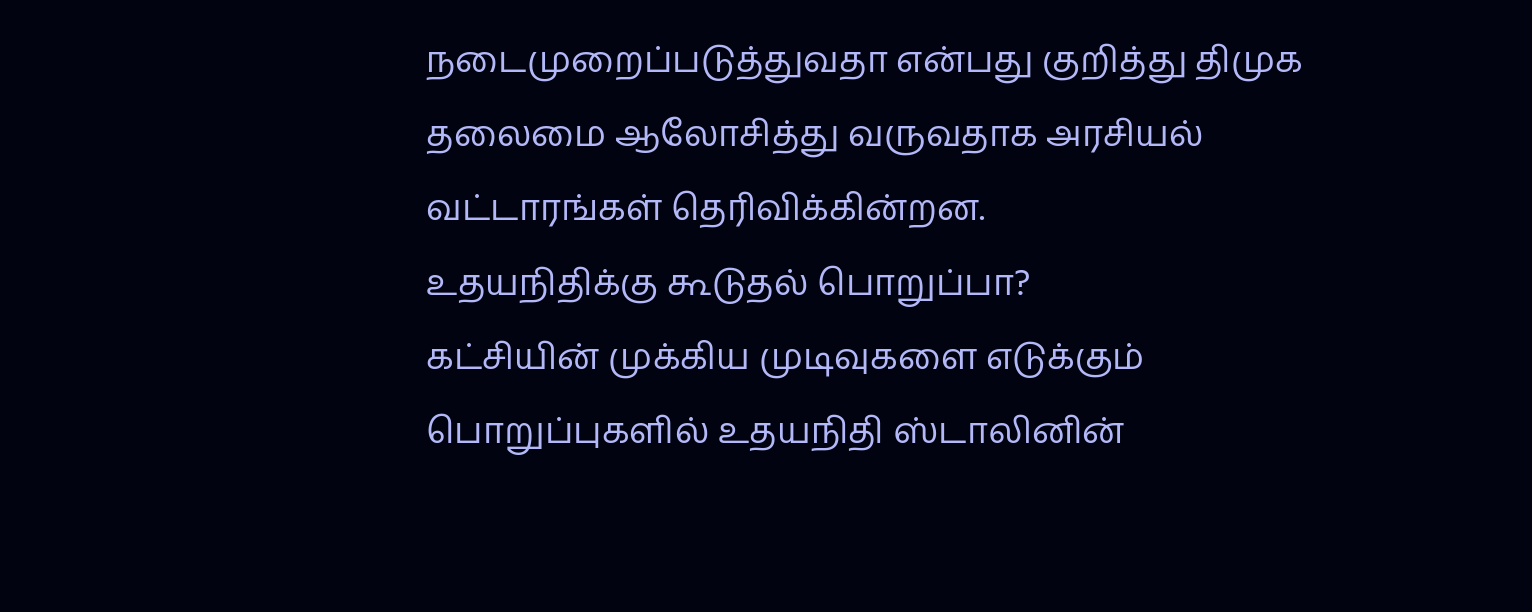நடைமுறைப்படுத்துவதா என்பது குறித்து திமுக தலைமை ஆலோசித்து வருவதாக அரசியல் வட்டாரங்கள் தெரிவிக்கின்றன.
உதயநிதிக்கு கூடுதல் பொறுப்பா?
கட்சியின் முக்கிய முடிவுகளை எடுக்கும் பொறுப்புகளில் உதயநிதி ஸ்டாலினின்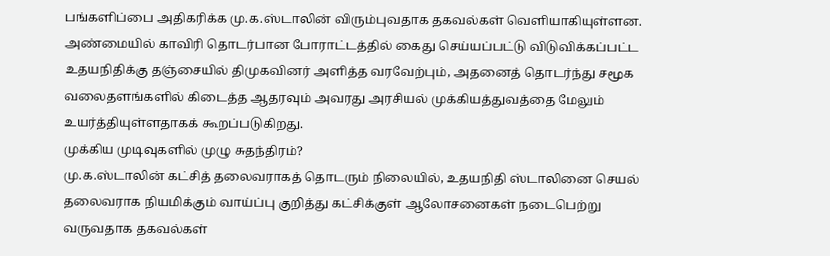பங்களிப்பை அதிகரிக்க மு.க.ஸ்டாலின் விரும்புவதாக தகவல்கள் வெளியாகியுள்ளன. அண்மையில் காவிரி தொடர்பான போராட்டத்தில் கைது செய்யப்பட்டு விடுவிக்கப்பட்ட உதயநிதிக்கு தஞ்சையில் திமுகவினர் அளித்த வரவேற்பும், அதனைத் தொடர்ந்து சமூக வலைதளங்களில் கிடைத்த ஆதரவும் அவரது அரசியல் முக்கியத்துவத்தை மேலும் உயர்த்தியுள்ளதாகக் கூறப்படுகிறது.
முக்கிய முடிவுகளில் முழு சுதந்திரம்?
மு.க.ஸ்டாலின் கட்சித் தலைவராகத் தொடரும் நிலையில், உதயநிதி ஸ்டாலினை செயல் தலைவராக நியமிக்கும் வாய்ப்பு குறித்து கட்சிக்குள் ஆலோசனைகள் நடைபெற்று வருவதாக தகவல்கள்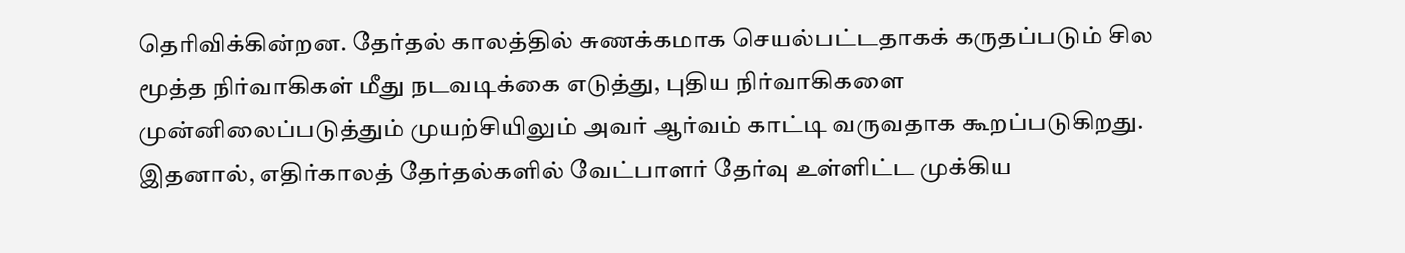தெரிவிக்கின்றன. தேர்தல் காலத்தில் சுணக்கமாக செயல்பட்டதாகக் கருதப்படும் சில மூத்த நிர்வாகிகள் மீது நடவடிக்கை எடுத்து, புதிய நிர்வாகிகளை முன்னிலைப்படுத்தும் முயற்சியிலும் அவர் ஆர்வம் காட்டி வருவதாக கூறப்படுகிறது. இதனால், எதிர்காலத் தேர்தல்களில் வேட்பாளர் தேர்வு உள்ளிட்ட முக்கிய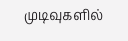முடிவுகளில்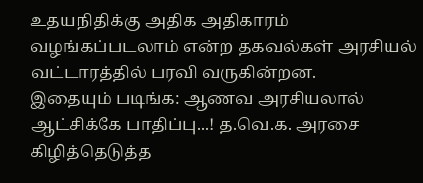உதயநிதிக்கு அதிக அதிகாரம் வழங்கப்படலாம் என்ற தகவல்கள் அரசியல் வட்டாரத்தில் பரவி வருகின்றன.
இதையும் படிங்க: ஆணவ அரசியலால் ஆட்சிக்கே பாதிப்பு...! த.வெ.க. அரசை கிழித்தெடுத்த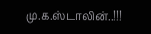மு.க.ஸ்டாலின்..!!!